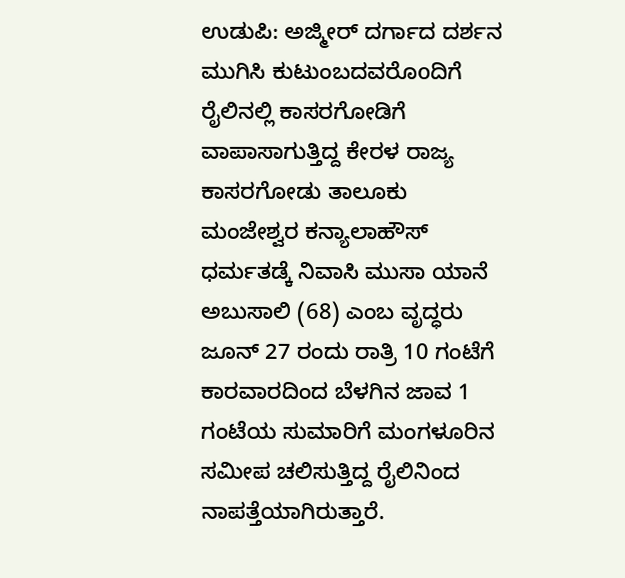ಉಡುಪಿ: ಅಜ್ಮೀರ್ ದರ್ಗಾದ ದರ್ಶನ ಮುಗಿಸಿ ಕುಟುಂಬದವರೊoದಿಗೆ ರೈಲಿನಲ್ಲಿ ಕಾಸರಗೋಡಿಗೆ ವಾಪಾಸಾಗುತ್ತಿದ್ದ ಕೇರಳ ರಾಜ್ಯ ಕಾಸರಗೋಡು ತಾಲೂಕು ಮಂಜೇಶ್ವರ ಕನ್ಯಾಲಾಹೌಸ್ ಧರ್ಮತಡ್ಕೆ ನಿವಾಸಿ ಮುಸಾ ಯಾನೆ ಅಬುಸಾಲಿ (68) ಎಂಬ ವೃದ್ಧರು ಜೂನ್ 27 ರಂದು ರಾತ್ರಿ 10 ಗಂಟೆಗೆ ಕಾರವಾರದಿಂದ ಬೆಳಗಿನ ಜಾವ 1 ಗಂಟೆಯ ಸುಮಾರಿಗೆ ಮಂಗಳೂರಿನ ಸಮೀಪ ಚಲಿಸುತ್ತಿದ್ದ ರೈಲಿನಿಂದ ನಾಪತ್ತೆಯಾಗಿರುತ್ತಾರೆ.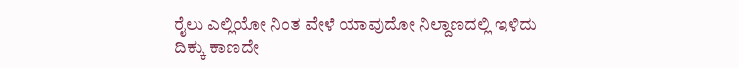ರೈಲು ಎಲ್ಲಿಯೋ ನಿಂತ ವೇಳೆ ಯಾವುದೋ ನಿಲ್ದಾಣದಲ್ಲಿ ಇಳಿದು ದಿಕ್ಕು ಕಾಣದೇ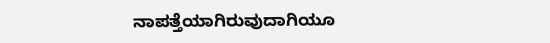ನಾಪತ್ತೆಯಾಗಿರುವುದಾಗಿಯೂ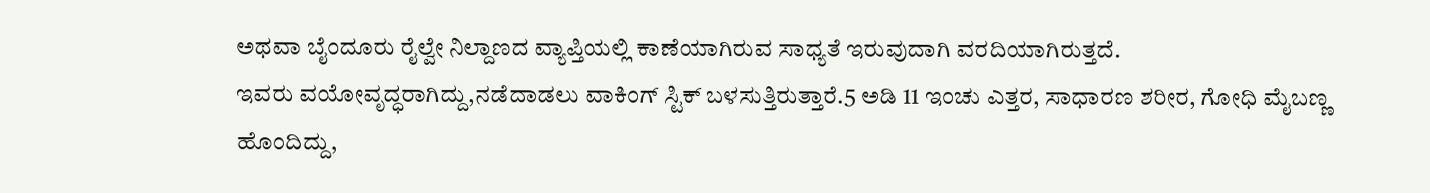ಅಥವಾ ಬೈಂದೂರು ರೈಲ್ವೇ ನಿಲ್ದಾಣದ ವ್ಯಾಪ್ತಿಯಲ್ಲಿ ಕಾಣೆಯಾಗಿರುವ ಸಾಧ್ಯತೆ ಇರುವುದಾಗಿ ವರದಿಯಾಗಿರುತ್ತದೆ.
ಇವರು ವಯೋವೃದ್ಧರಾಗಿದ್ದು,ನಡೆದಾಡಲು ವಾಕಿಂಗ್ ಸ್ಟಿಕ್ ಬಳಸುತ್ತಿರುತ್ತಾರೆ.5 ಅಡಿ 11 ಇಂಚು ಎತ್ತರ, ಸಾಧಾರಣ ಶರೀರ, ಗೋಧಿ ಮೈಬಣ್ಣ ಹೊಂದಿದ್ದು,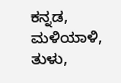ಕನ್ನಡ, ಮಳಿಯಾಳಿ, ತುಳು,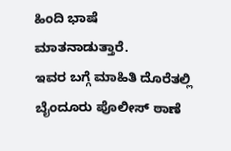ಹಿಂದಿ ಭಾಷೆ ಮಾತನಾಡುತ್ತಾರೆ.
ಇವರ ಬಗ್ಗೆ ಮಾಹಿತಿ ದೊರೆತಲ್ಲಿ ಬೈಂದೂರು ಪೊಲೀಸ್ ಠಾಣೆ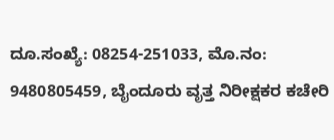ದೂ.ಸಂಖ್ಯೆ: 08254-251033, ಮೊ.ನಂ: 9480805459, ಬೈಂದೂರು ವೃತ್ತ ನಿರೀಕ್ಷಕರ ಕಚೇರಿ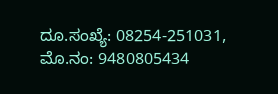ದೂ.ಸಂಖ್ಯೆ: 08254-251031, ಮೊ.ನಂ: 9480805434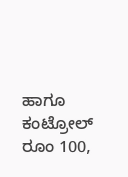ಹಾಗೂ ಕಂಟ್ರೋಲ್ ರೂಂ 100,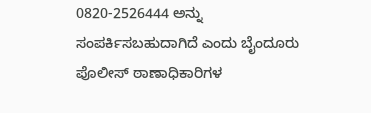0820-2526444 ಅನ್ನು ಸಂಪರ್ಕಿಸಬಹುದಾಗಿದೆ ಎಂದು ಬೈಂದೂರು ಪೊಲೀಸ್ ಠಾಣಾಧಿಕಾರಿಗಳ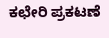ಕಛೇರಿ ಪ್ರಕಟಣೆ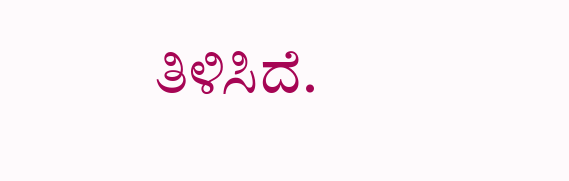ತಿಳಿಸಿದೆ.